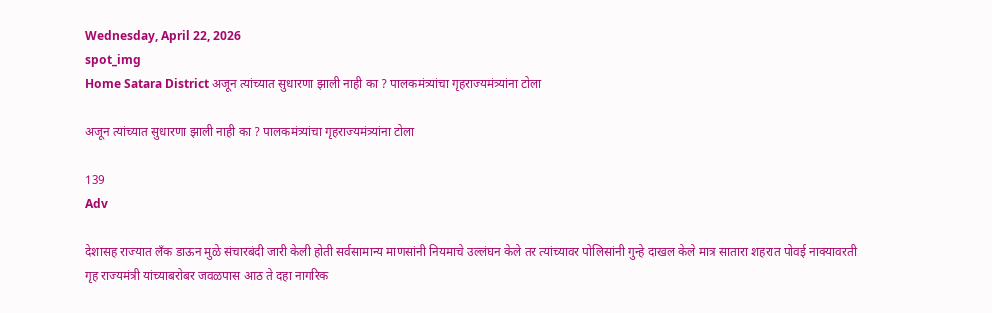Wednesday, April 22, 2026
spot_img
Home Satara District अजून त्यांच्यात सुधारणा झाली नाही का ? पालकमंत्र्यांचा गृहराज्यमंत्र्यांना टोला

अजून त्यांच्यात सुधारणा झाली नाही का ? पालकमंत्र्यांचा गृहराज्यमंत्र्यांना टोला

139
Adv

देशासह राज्यात लँक डाऊन मुळे संचारबंदी जारी केली होती सर्वसामान्य माणसांनी नियमाचे उल्लंघन केले तर त्यांच्यावर पोलिसांनी गुन्हे दाखल केले मात्र सातारा शहरात पोवई नाक्यावरती गृह राज्यमंत्री यांच्याबरोबर जवळपास आठ ते दहा नागरिक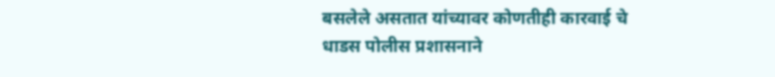बसलेले असतात यांच्यावर कोणतीही कारवाई चे धाडस पोलीस प्रशासनाने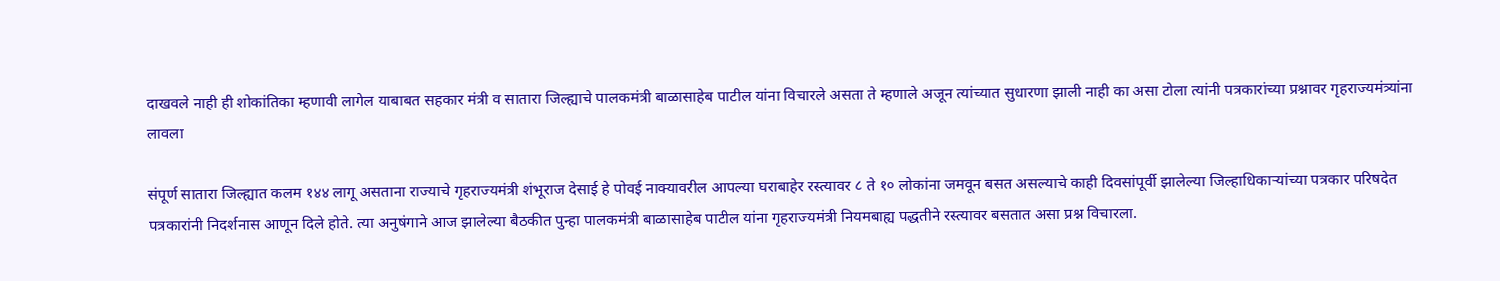दाखवले नाही ही शोकांतिका म्हणावी लागेल याबाबत सहकार मंत्री व सातारा जिल्ह्याचे पालकमंत्री बाळासाहेब पाटील यांना विचारले असता ते म्हणाले अजून त्यांच्यात सुधारणा झाली नाही का असा टोला त्यांनी पत्रकारांच्या प्रश्नावर गृहराज्यमंत्र्यांना लावला

संपूर्ण सातारा जिल्ह्यात कलम १४४ लागू असताना राज्याचे गृहराज्यमंत्री शंभूराज देसाई हे पोवई नाक्यावरील आपल्या घराबाहेर रस्त्यावर ८ ते १० लोकांना जमवून बसत असल्याचे काही दिवसांपूर्वी झालेल्या जिल्हाधिकाऱ्यांच्या पत्रकार परिषदेत पत्रकारांनी निदर्शनास आणून दिले होते. त्या अनुषंगाने आज झालेल्या बैठकीत पुन्हा पालकमंत्री बाळासाहेब पाटील यांना गृहराज्यमंत्री नियमबाह्य पद्धतीने रस्त्यावर बसतात असा प्रश्न विचारला.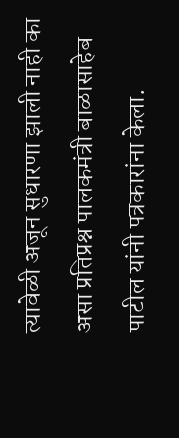त्यावेळी अजून सुधारणा झाली नाही का असा प्रतिप्रश्न पालकमंत्री बाळासाहेब पाटील यांनी पत्रकारांना केला.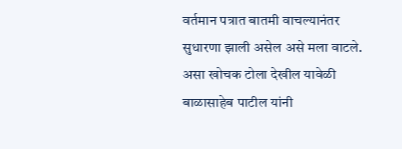वर्तमान पत्रात बातमी वाचल्यानंतर सुधारणा झाली असेल असे मला वाटले. असा खोचक टोला देखील यावेळी बाळासाहेब पाटील यांनी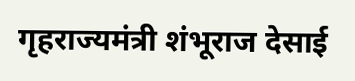गृहराज्यमंत्री शंभूराज देसाई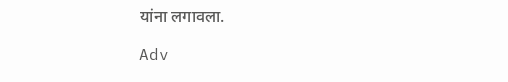यांना लगावला.

Adv